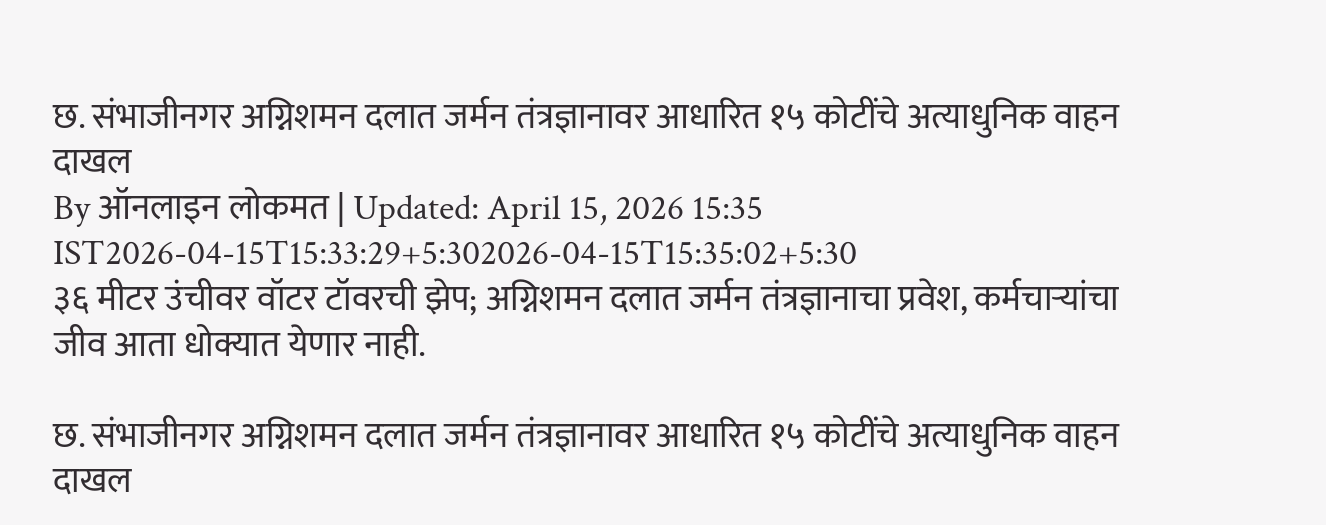छ. संभाजीनगर अग्निशमन दलात जर्मन तंत्रज्ञानावर आधारित १५ कोटींचे अत्याधुनिक वाहन दाखल
By ऑनलाइन लोकमत | Updated: April 15, 2026 15:35 IST2026-04-15T15:33:29+5:302026-04-15T15:35:02+5:30
३६ मीटर उंचीवर वॉटर टॉवरची झेप; अग्निशमन दलात जर्मन तंत्रज्ञानाचा प्रवेश, कर्मचाऱ्यांचा जीव आता धोक्यात येणार नाही.

छ. संभाजीनगर अग्निशमन दलात जर्मन तंत्रज्ञानावर आधारित १५ कोटींचे अत्याधुनिक वाहन दाखल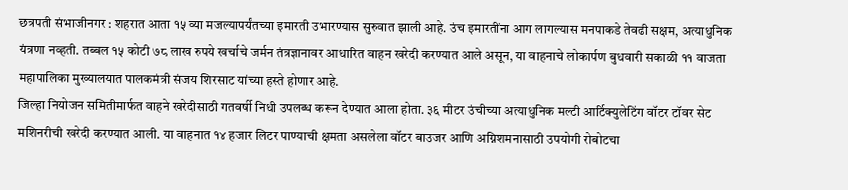छत्रपती संभाजीनगर : शहरात आता १५ व्या मजल्यापर्यंतच्या इमारती उभारण्यास सुरुवात झाली आहे. उंच इमारतींना आग लागल्यास मनपाकडे तेवढी सक्षम, अत्याधुनिक यंत्रणा नव्हती. तब्बल १५ कोटी ७८ लाख रुपये खर्चाचे जर्मन तंत्रज्ञानावर आधारित वाहन खरेदी करण्यात आले असून, या वाहनाचे लोकार्पण बुधवारी सकाळी ११ वाजता महापालिका मुख्यालयात पालकमंत्री संजय शिरसाट यांच्या हस्ते होणार आहे.
जिल्हा नियोजन समितीमार्फत वाहने खरेदीसाठी गतवर्षी निधी उपलब्ध करून देण्यात आला होता. ३६ मीटर उंचीच्या अत्याधुनिक मल्टी आर्टिक्युलेटिंग वॉटर टॉवर सेट मशिनरीची खरेदी करण्यात आली. या वाहनात १४ हजार लिटर पाण्याची क्षमता असलेला वॉटर बाउजर आणि अग्निशमनासाठी उपयोगी रोबोटचा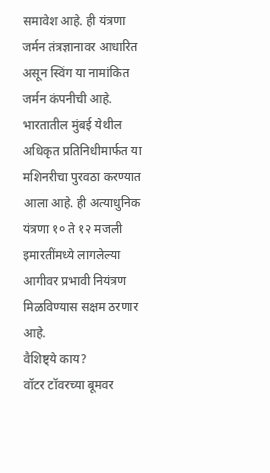समावेश आहे. ही यंत्रणा जर्मन तंत्रज्ञानावर आधारित असून स्विंग या नामांकित जर्मन कंपनीची आहे. भारतातील मुंबई येथील अधिकृत प्रतिनिधीमार्फत या मशिनरीचा पुरवठा करण्यात आला आहे. ही अत्याधुनिक यंत्रणा १० ते १२ मजली इमारतींमध्ये लागलेल्या आगीवर प्रभावी नियंत्रण मिळविण्यास सक्षम ठरणार आहे.
वैशिष्ट्ये काय?
वॉटर टॉवरच्या बूमवर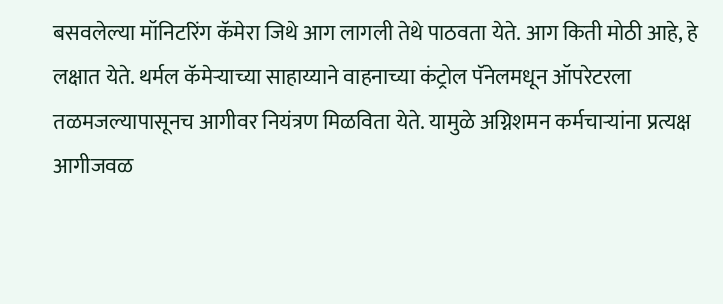बसवलेल्या मॉनिटरिंग कॅमेरा जिथे आग लागली तेथे पाठवता येते. आग किती मोठी आहे, हे लक्षात येते. थर्मल कॅमेऱ्याच्या साहाय्याने वाहनाच्या कंट्रोल पॅनेलमधून ऑपरेटरला तळमजल्यापासूनच आगीवर नियंत्रण मिळविता येते. यामुळे अग्निशमन कर्मचाऱ्यांना प्रत्यक्ष आगीजवळ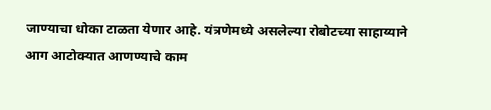जाण्याचा धोका टाळता येणार आहे. यंत्रणेमध्ये असलेल्या रोबोटच्या साहाय्याने आग आटोक्यात आणण्याचे काम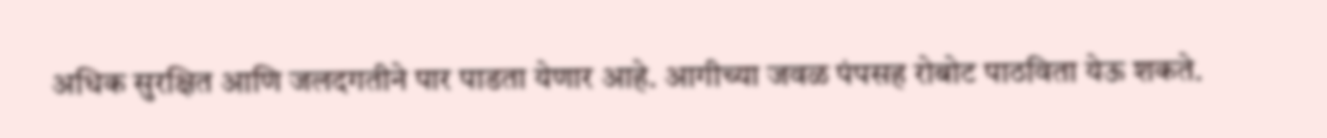अधिक सुरक्षित आणि जलदगतीने पार पाडता येणार आहे. आगीच्या जवळ पंपसह रोबोट पाठविता येऊ शकते.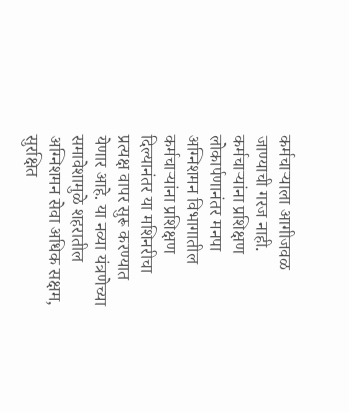कर्मचाऱ्याला आगीजवळ जाण्याची गरज नाही.
कर्मचाऱ्यांना प्रशिक्षण
लोकार्पणानंतर मनपा अग्निशमन विभागातील कर्मचाऱ्यांना प्रशिक्षण दिल्यानंतर या मशिनरीचा प्रत्यक्ष वापर सुरू करण्यात येणार आहे. या नव्या यंत्रणेच्या समावेशामुळे शहरातील अग्निशमन सेवा अधिक सक्षम, सुरक्षित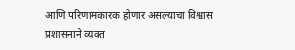आणि परिणामकारक होणार असल्याचा विश्वास प्रशासनाने व्यक्त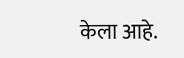केला आहे.